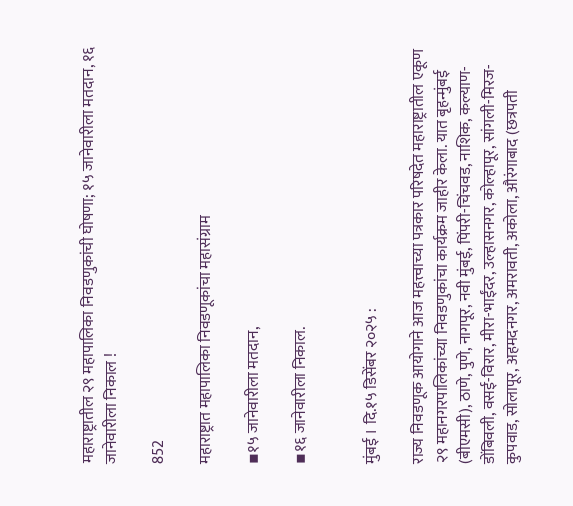महाराष्ट्रातील २९ महापालिका निवडणुकांची घोषणा; १५ जानेवारीला मतदान, १६ जानेवारीला निकाल !

852

महाराष्ट्रात महापालिका निवडणूकांचा महासंग्राम

▪१५ जानेवारीला मतदान,

▪१६ जानेवारीला निकाल.


मुंबई । दि.१५ डिसेंबर २०२५ :

राज्य निवडणूक आयोगाने आज महत्त्वाच्या पत्रकार परिषदेत महाराष्ट्रातील एकूण २९ महानगरपालिकांच्या निवडणुकांचा कार्यक्रम जाहीर केला. यात बृहन्मुंबई (बीएमसी), ठाणे, पुणे, नागपूर, नवी मुंबई, पिंपरी-चिंचवड, नाशिक, कल्याण-डोंबिवली, वसई-विरार, मीरा-भाईंदर, उल्हासनगर, कोल्हापूर, सांगली-मिरज-कुपवाड, सोलापूर, अहमदनगर, अमरावती, अकोला, औरंगाबाद (छत्रपती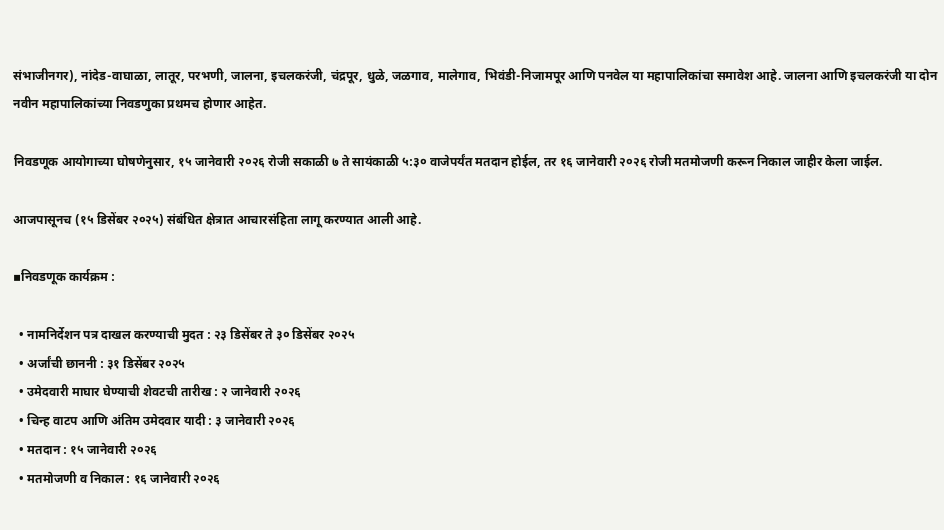संभाजीनगर), नांदेड-वाघाळा, लातूर, परभणी, जालना, इचलकरंजी, चंद्रपूर, धुळे, जळगाव, मालेगाव, भिवंडी-निजामपूर आणि पनवेल या महापालिकांचा समावेश आहे. जालना आणि इचलकरंजी या दोन नवीन महापालिकांच्या निवडणुका प्रथमच होणार आहेत.

निवडणूक आयोगाच्या घोषणेनुसार, १५ जानेवारी २०२६ रोजी सकाळी ७ ते सायंकाळी ५:३० वाजेपर्यंत मतदान होईल, तर १६ जानेवारी २०२६ रोजी मतमोजणी करून निकाल जाहीर केला जाईल.

आजपासूनच (१५ डिसेंबर २०२५) संबंधित क्षेत्रात आचारसंहिता लागू करण्यात आली आहे.

▪निवडणूक कार्यक्रम :

  • नामनिर्देशन पत्र दाखल करण्याची मुदत : २३ डिसेंबर ते ३० डिसेंबर २०२५
  • अर्जांची छाननी : ३१ डिसेंबर २०२५
  • उमेदवारी माघार घेण्याची शेवटची तारीख : २ जानेवारी २०२६
  • चिन्ह वाटप आणि अंतिम उमेदवार यादी : ३ जानेवारी २०२६
  • मतदान : १५ जानेवारी २०२६
  • मतमोजणी व निकाल : १६ जानेवारी २०२६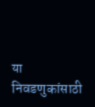या निवडणुकांसाठी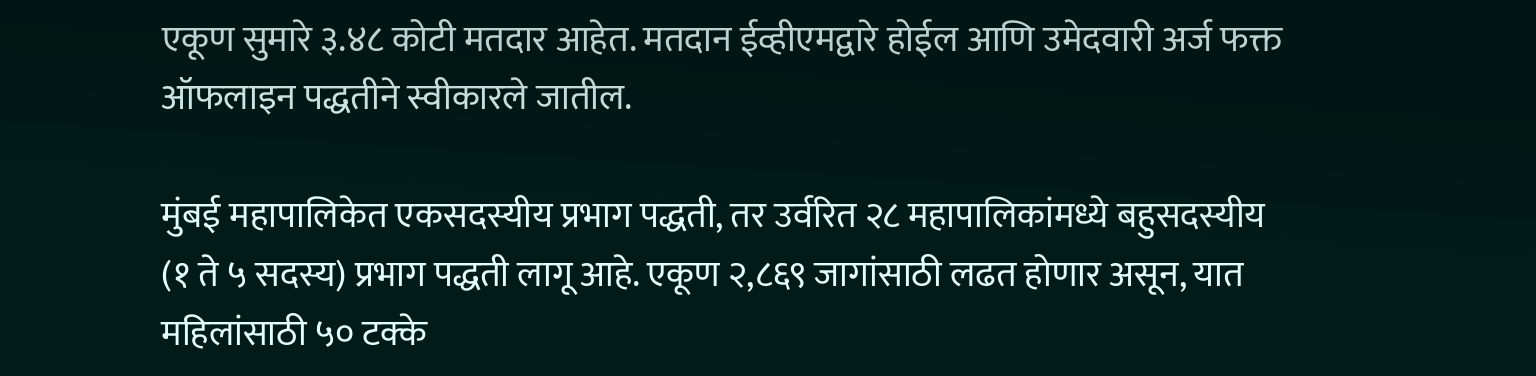एकूण सुमारे ३.४८ कोटी मतदार आहेत. मतदान ईव्हीएमद्वारे होईल आणि उमेदवारी अर्ज फक्त ऑफलाइन पद्धतीने स्वीकारले जातील.

मुंबई महापालिकेत एकसदस्यीय प्रभाग पद्धती, तर उर्वरित २८ महापालिकांमध्ये बहुसदस्यीय (१ ते ५ सदस्य) प्रभाग पद्धती लागू आहे. एकूण २,८६९ जागांसाठी लढत होणार असून, यात महिलांसाठी ५० टक्के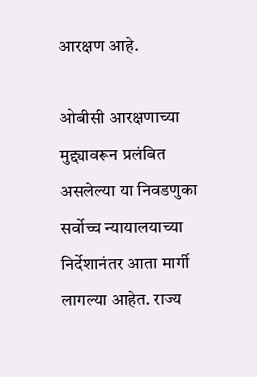आरक्षण आहे.

ओबीसी आरक्षणाच्या मुद्द्यावरून प्रलंबित असलेल्या या निवडणुका सर्वोच्च न्यायालयाच्या निर्देशानंतर आता मार्गी लागल्या आहेत. राज्य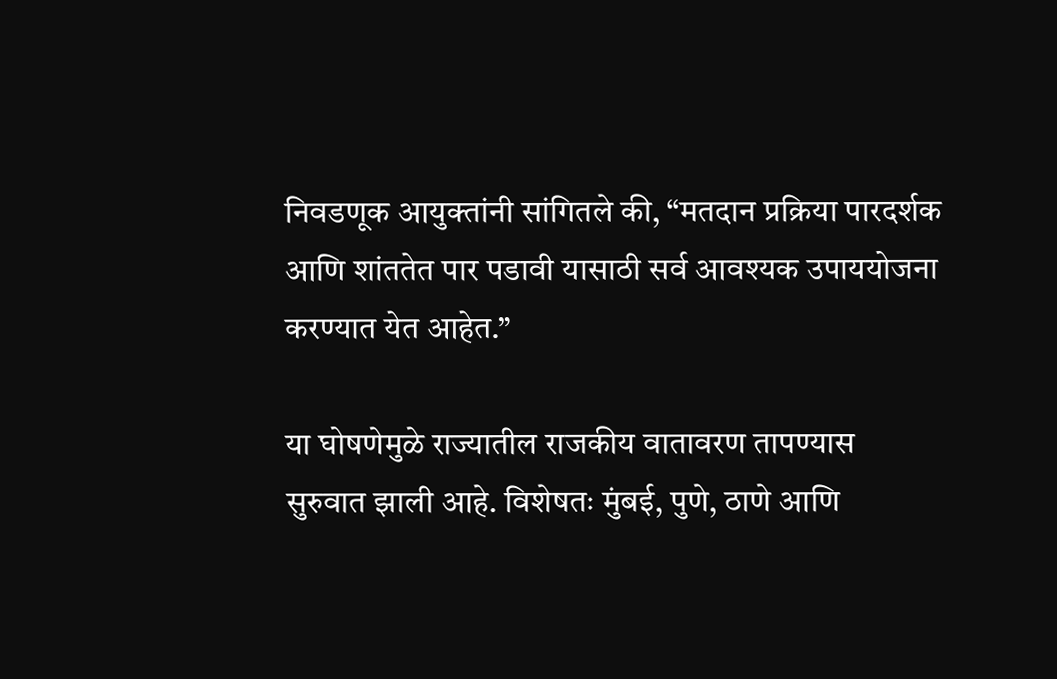निवडणूक आयुक्तांनी सांगितले की, “मतदान प्रक्रिया पारदर्शक आणि शांततेत पार पडावी यासाठी सर्व आवश्यक उपाययोजना करण्यात येत आहेत.”

या घोषणेमुळे राज्यातील राजकीय वातावरण तापण्यास सुरुवात झाली आहे. विशेषतः मुंबई, पुणे, ठाणे आणि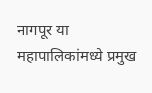नागपूर या महापालिकांमध्ये प्रमुख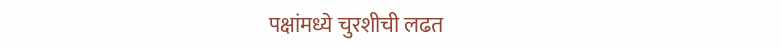पक्षांमध्ये चुरशीची लढत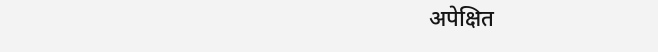अपेक्षित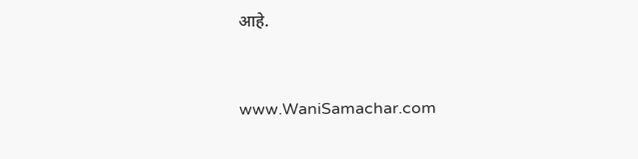आहे.


www.WaniSamachar.com